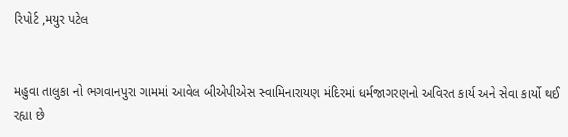રિપોર્ટ ,મયુર પટેલ


મહુવા તાલુકા નો ભગવાનપુરા ગામમાં આવેલ બીએપીએસ સ્વામિનારાયણ મંદિરમાં ધર્મજાગરણનો અવિરત કાર્ય અને સેવા કાર્યો થઈ રહ્યા છે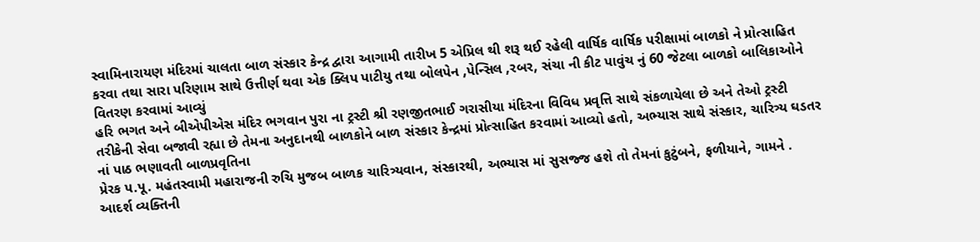સ્વામિનારાયણ મંદિરમાં ચાલતા બાળ સંસ્કાર કેન્દ્ર દ્વારા આગામી તારીખ 5 એપ્રિલ થી શરૂ થઈ રહેલી વાર્ષિક વાર્ષિક પરીક્ષામાં બાળકો ને પ્રોત્સાહિત કરવા તથા સારા પરિણામ સાથે ઉત્તીર્ણ થવા એક ક્લિપ પાટીયુ તથા બોલપેન ,પેન્સિલ ,રબર, સંચા ની કીટ પાવુંચ નું 60 જેટલા બાળકો બાલિકાઓને વિતરણ કરવામાં આવ્યું
હરિ ભગત અને બીએપીએસ મંદિર ભગવાન પુરા ના ટ્રસ્ટી શ્રી રણજીતભાઈ ગરાસીયા મંદિરના વિવિધ પ્રવૃત્તિ સાથે સંકળાયેલા છે અને તેઓ ટ્રસ્ટી તરીકેની સેવા બજાવી રહ્યા છે તેમના અનુદાનથી બાળકોને બાળ સંસ્કાર કેન્દ્રમાં પ્રોત્સાહિત કરવામાં આવ્યો હતો, અભ્યાસ સાથે સંસ્કાર, ચારિત્ર્ય ઘડતર નાં પાઠ ભણાવતી બાળપ્રવૃતિના
પ્રેરક પ.પૂ. મહંતસ્વામી મહારાજની રુચિ મુજબ બાળક ચારિત્ર્યવાન, સંસ્કારથી, અભ્યાસ માં સુસજ્જ હશે તો તેમનાં કુટુંબને, ફળીયાને, ગામને . આદર્શ વ્યક્તિની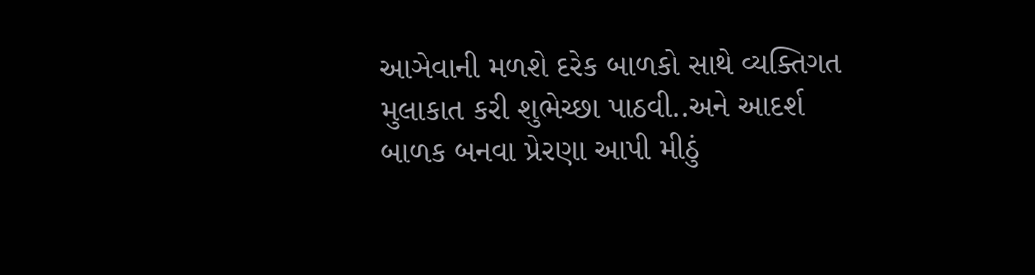આઞેવાની મળશે દરેક બાળકો સાથે વ્યક્તિગત મુલાકાત કરી શુભેચ્છા પાઠવી..અને આદર્શ બાળક બનવા પ્રેરણા આપી મીઠું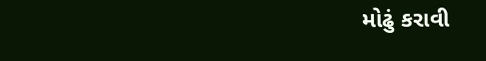મોઢું કરાવી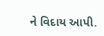ને વિદાય આપી.